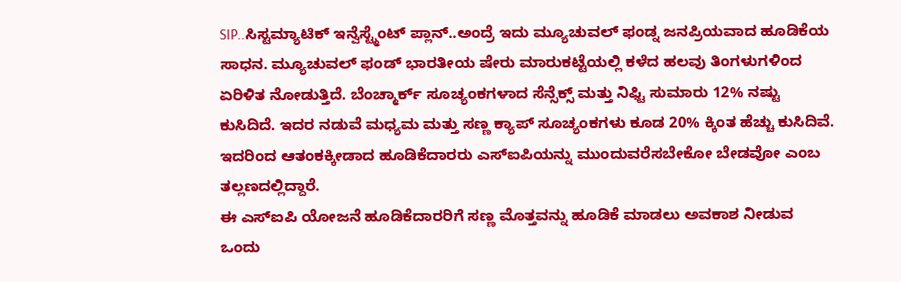SIP..ಸಿಸ್ಟಮ್ಯಾಟಿಕ್ ಇನ್ವೆಸ್ಟ್ಮೆಂಟ್ ಪ್ಲಾನ್..ಅಂದ್ರೆ ಇದು ಮ್ಯೂಚುವಲ್ ಫಂಡ್ನ ಜನಪ್ರಿಯವಾದ ಹೂಡಿಕೆಯ ಸಾಧನ. ಮ್ಯೂಚುವಲ್ ಫಂಡ್ ಭಾರತೀಯ ಷೇರು ಮಾರುಕಟ್ಟೆಯಲ್ಲಿ ಕಳೆದ ಹಲವು ತಿಂಗಳುಗಳಿಂದ ಏರಿಳಿತ ನೋಡುತ್ತಿದೆ. ಬೆಂಚ್ಮಾರ್ಕ್ ಸೂಚ್ಯಂಕಗಳಾದ ಸೆನ್ಸೆಕ್ಸ್ ಮತ್ತು ನಿಫ್ಟಿ ಸುಮಾರು 12% ನಷ್ಟು ಕುಸಿದಿದೆ. ಇದರ ನಡುವೆ ಮಧ್ಯಮ ಮತ್ತು ಸಣ್ಣ ಕ್ಯಾಪ್ ಸೂಚ್ಯಂಕಗಳು ಕೂಡ 20% ಕ್ಕಿಂತ ಹೆಚ್ಚು ಕುಸಿದಿವೆ. ಇದರಿಂದ ಆತಂಕಕ್ಕೀಡಾದ ಹೂಡಿಕೆದಾರರು ಎಸ್ಐಪಿಯನ್ನು ಮುಂದುವರೆಸಬೇಕೋ ಬೇಡವೋ ಎಂಬ ತಲ್ಲಣದಲ್ಲಿದ್ದಾರೆ.
ಈ ಎಸ್ಐಪಿ ಯೋಜನೆ ಹೂಡಿಕೆದಾರರಿಗೆ ಸಣ್ಣ ಮೊತ್ತವನ್ನು ಹೂಡಿಕೆ ಮಾಡಲು ಅವಕಾಶ ನೀಡುವ ಒಂದು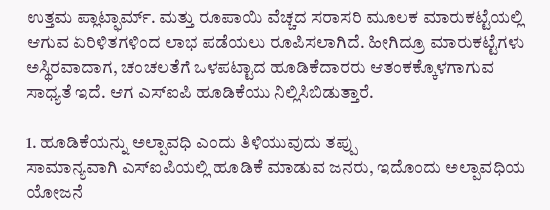ಉತ್ತಮ ಪ್ಲಾಟ್ಫಾರ್ಮ್. ಮತ್ತು ರೂಪಾಯಿ ವೆಚ್ಚದ ಸರಾಸರಿ ಮೂಲಕ ಮಾರುಕಟ್ಟೆಯಲ್ಲಿ ಆಗುವ ಏರಿಳಿತಗಳಿಂದ ಲಾಭ ಪಡೆಯಲು ರೂಪಿಸಲಾಗಿದೆ. ಹೀಗಿದ್ರೂ ಮಾರುಕಟ್ಟೆಗಳು ಅಸ್ಥಿರವಾದಾಗ, ಚಂಚಲತೆಗೆ ಒಳಪಟ್ಟಾದ ಹೂಡಿಕೆದಾರರು ಆತಂಕಕ್ಕೊಳಗಾಗುವ ಸಾಧ್ಯತೆ ಇದೆ. ಆಗ ಎಸ್ಐಪಿ ಹೂಡಿಕೆಯು ನಿಲ್ಲಿಸಿಬಿಡುತ್ತಾರೆ.

1. ಹೂಡಿಕೆಯನ್ನು ಅಲ್ಪಾವಧಿ ಎಂದು ತಿಳಿಯುವುದು ತಪ್ಪು
ಸಾಮಾನ್ಯವಾಗಿ ಎಸ್ಐಪಿಯಲ್ಲಿ ಹೂಡಿಕೆ ಮಾಡುವ ಜನರು, ಇದೊಂದು ಅಲ್ಪಾವಧಿಯ ಯೋಜನೆ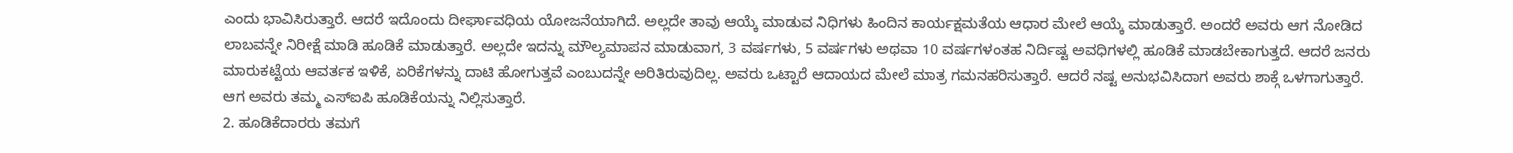ಎಂದು ಭಾವಿಸಿರುತ್ತಾರೆ. ಆದರೆ ಇದೊಂದು ದೀರ್ಘಾವಧಿಯ ಯೋಜನೆಯಾಗಿದೆ. ಅಲ್ಲದೇ ತಾವು ಆಯ್ಕೆ ಮಾಡುವ ನಿಧಿಗಳು ಹಿಂದಿನ ಕಾರ್ಯಕ್ಷಮತೆಯ ಆಧಾರ ಮೇಲೆ ಆಯ್ಕೆ ಮಾಡುತ್ತಾರೆ. ಅಂದರೆ ಅವರು ಆಗ ನೋಡಿದ ಲಾಬವನ್ನೇ ನಿರೀಕ್ಷೆ ಮಾಡಿ ಹೂಡಿಕೆ ಮಾಡುತ್ತಾರೆ. ಅಲ್ಲದೇ ಇದನ್ನು ಮೌಲ್ಯಮಾಪನ ಮಾಡುವಾಗ, 3 ವರ್ಷಗಳು, 5 ವರ್ಷಗಳು ಅಥವಾ 10 ವರ್ಷಗಳಂತಹ ನಿರ್ದಿಷ್ಟ ಅವಧಿಗಳಲ್ಲಿ ಹೂಡಿಕೆ ಮಾಡಬೇಕಾಗುತ್ತದೆ. ಆದರೆ ಜನರು ಮಾರುಕಟ್ಟೆಯ ಆವರ್ತಕ ಇಳಿಕೆ, ಏರಿಕೆಗಳನ್ನು ದಾಟಿ ಹೋಗುತ್ತವೆ ಎಂಬುದನ್ನೇ ಅರಿತಿರುವುದಿಲ್ಲ. ಅವರು ಒಟ್ಟಾರೆ ಆದಾಯದ ಮೇಲೆ ಮಾತ್ರ ಗಮನಹರಿಸುತ್ತಾರೆ. ಆದರೆ ನಷ್ಟ ಅನುಭವಿಸಿದಾಗ ಅವರು ಶಾಕ್ಗೆ ಒಳಗಾಗುತ್ತಾರೆ. ಆಗ ಅವರು ತಮ್ಮ ಎಸ್ಐಪಿ ಹೂಡಿಕೆಯನ್ನು ನಿಲ್ಲಿಸುತ್ತಾರೆ.
2. ಹೂಡಿಕೆದಾರರು ತಮಗೆ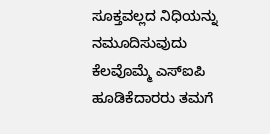ಸೂಕ್ತವಲ್ಲದ ನಿಧಿಯನ್ನು ನಮೂದಿಸುವುದು
ಕೆಲವೊಮ್ಮೆ ಎಸ್ಐಪಿ ಹೂಡಿಕೆದಾರರು ತಮಗೆ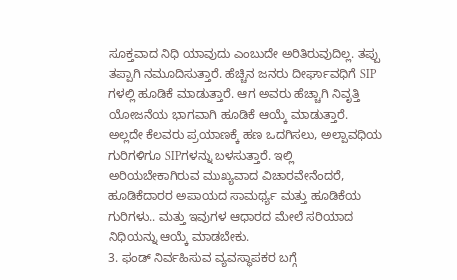ಸೂಕ್ತವಾದ ನಿಧಿ ಯಾವುದು ಎಂಬುದೇ ಅರಿತಿರುವುದಿಲ್ಲ. ತಪ್ಪು ತಪ್ಪಾಗಿ ನಮೂದಿಸುತ್ತಾರೆ. ಹೆಚ್ಚಿನ ಜನರು ದೀರ್ಘಾವಧಿಗೆ SIP ಗಳಲ್ಲಿ ಹೂಡಿಕೆ ಮಾಡುತ್ತಾರೆ. ಆಗ ಅವರು ಹೆಚ್ಚಾಗಿ ನಿವೃತ್ತಿ ಯೋಜನೆಯ ಭಾಗವಾಗಿ ಹೂಡಿಕೆ ಆಯ್ಕೆ ಮಾಡುತ್ತಾರೆ. ಅಲ್ಲದೇ ಕೆಲವರು ಪ್ರಯಾಣಕ್ಕೆ ಹಣ ಒದಗಿಸಲು, ಅಲ್ಪಾವಧಿಯ ಗುರಿಗಳಿಗೂ SIPಗಳನ್ನು ಬಳಸುತ್ತಾರೆ. ಇಲ್ಲಿ ಅರಿಯಬೇಕಾಗಿರುವ ಮುಖ್ಯವಾದ ವಿಚಾರವೇನೆಂದರೆ, ಹೂಡಿಕೆದಾರರ ಅಪಾಯದ ಸಾಮರ್ಥ್ಯ ಮತ್ತು ಹೂಡಿಕೆಯ ಗುರಿಗಳು.. ಮತ್ತು ಇವುಗಳ ಆಧಾರದ ಮೇಲೆ ಸರಿಯಾದ ನಿಧಿಯನ್ನು ಆಯ್ಕೆ ಮಾಡಬೇಕು.
3. ಫಂಡ್ ನಿರ್ವಹಿಸುವ ವ್ಯವಸ್ಥಾಪಕರ ಬಗ್ಗೆ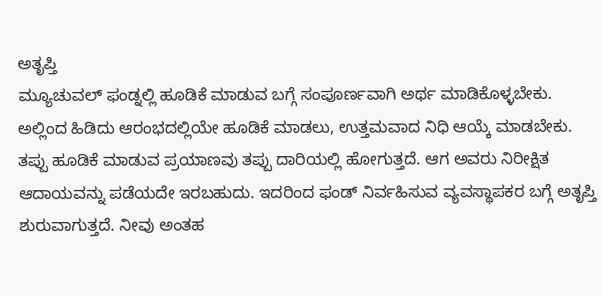ಅತೃಪ್ತಿ
ಮ್ಯೂಚುವಲ್ ಫಂಡ್ನಲ್ಲಿ ಹೂಡಿಕೆ ಮಾಡುವ ಬಗ್ಗೆ ಸಂಪೂರ್ಣವಾಗಿ ಅರ್ಥ ಮಾಡಿಕೊಳ್ಳಬೇಕು. ಅಲ್ಲಿಂದ ಹಿಡಿದು ಆರಂಭದಲ್ಲಿಯೇ ಹೂಡಿಕೆ ಮಾಡಲು, ಉತ್ತಮವಾದ ನಿಧಿ ಆಯ್ಕೆ ಮಾಡಬೇಕು. ತಪ್ಪು ಹೂಡಿಕೆ ಮಾಡುವ ಪ್ರಯಾಣವು ತಪ್ಪು ದಾರಿಯಲ್ಲಿ ಹೋಗುತ್ತದೆ. ಆಗ ಅವರು ನಿರೀಕ್ಷಿತ ಆದಾಯವನ್ನು ಪಡೆಯದೇ ಇರಬಹುದು. ಇದರಿಂದ ಫಂಡ್ ನಿರ್ವಹಿಸುವ ವ್ಯವಸ್ಥಾಪಕರ ಬಗ್ಗೆ ಅತೃಪ್ತಿ ಶುರುವಾಗುತ್ತದೆ. ನೀವು ಅಂತಹ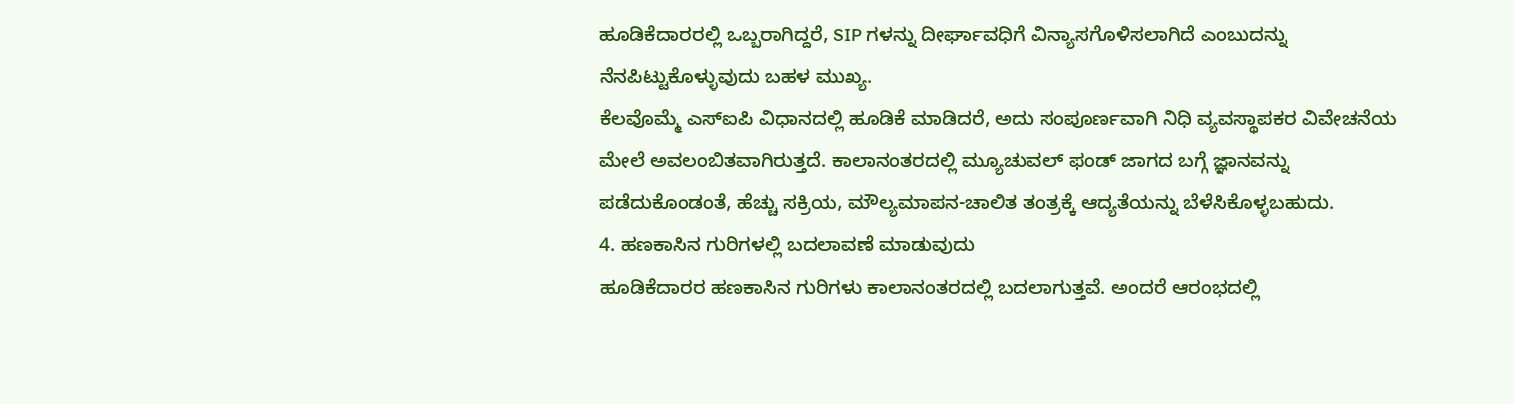ಹೂಡಿಕೆದಾರರಲ್ಲಿ ಒಬ್ಬರಾಗಿದ್ದರೆ, SIP ಗಳನ್ನು ದೀರ್ಘಾವಧಿಗೆ ವಿನ್ಯಾಸಗೊಳಿಸಲಾಗಿದೆ ಎಂಬುದನ್ನು ನೆನಪಿಟ್ಟುಕೊಳ್ಳುವುದು ಬಹಳ ಮುಖ್ಯ.
ಕೆಲವೊಮ್ಮೆ ಎಸ್ಐಪಿ ವಿಧಾನದಲ್ಲಿ ಹೂಡಿಕೆ ಮಾಡಿದರೆ, ಅದು ಸಂಪೂರ್ಣವಾಗಿ ನಿಧಿ ವ್ಯವಸ್ಥಾಪಕರ ವಿವೇಚನೆಯ ಮೇಲೆ ಅವಲಂಬಿತವಾಗಿರುತ್ತದೆ. ಕಾಲಾನಂತರದಲ್ಲಿ ಮ್ಯೂಚುವಲ್ ಫಂಡ್ ಜಾಗದ ಬಗ್ಗೆ ಜ್ಞಾನವನ್ನು ಪಡೆದುಕೊಂಡಂತೆ, ಹೆಚ್ಚು ಸಕ್ರಿಯ, ಮೌಲ್ಯಮಾಪನ-ಚಾಲಿತ ತಂತ್ರಕ್ಕೆ ಆದ್ಯತೆಯನ್ನು ಬೆಳೆಸಿಕೊಳ್ಳಬಹುದು.
4. ಹಣಕಾಸಿನ ಗುರಿಗಳಲ್ಲಿ ಬದಲಾವಣೆ ಮಾಡುವುದು
ಹೂಡಿಕೆದಾರರ ಹಣಕಾಸಿನ ಗುರಿಗಳು ಕಾಲಾನಂತರದಲ್ಲಿ ಬದಲಾಗುತ್ತವೆ. ಅಂದರೆ ಆರಂಭದಲ್ಲಿ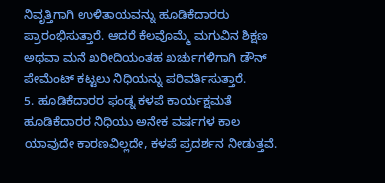ನಿವೃತ್ತಿಗಾಗಿ ಉಳಿತಾಯವನ್ನು ಹೂಡಿಕೆದಾರರು ಪ್ರಾರಂಭಿಸುತ್ತಾರೆ. ಆದರೆ ಕೆಲವೊಮ್ಮೆ ಮಗುವಿನ ಶಿಕ್ಷಣ ಅಥವಾ ಮನೆ ಖರೀದಿಯಂತಹ ಖರ್ಚುಗಳಿಗಾಗಿ ಡೌನ್ ಪೇಮೆಂಟ್ ಕಟ್ಟಲು ನಿಧಿಯನ್ನು ಪರಿವರ್ತಿಸುತ್ತಾರೆ.
5. ಹೂಡಿಕೆದಾರರ ಫಂಡ್ನ ಕಳಪೆ ಕಾರ್ಯಕ್ಷಮತೆ
ಹೂಡಿಕೆದಾರರ ನಿಧಿಯು ಅನೇಕ ವರ್ಷಗಳ ಕಾಲ ಯಾವುದೇ ಕಾರಣವಿಲ್ಲದೇ, ಕಳಪೆ ಪ್ರದರ್ಶನ ನೀಡುತ್ತವೆ.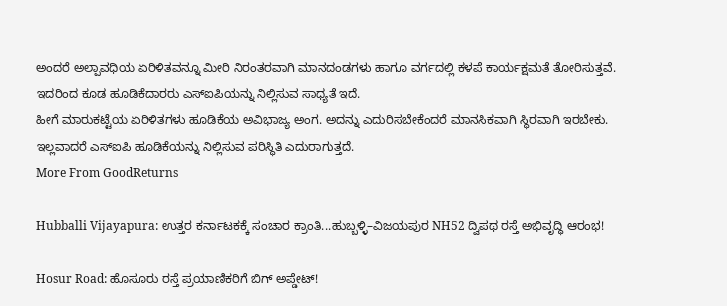ಅಂದರೆ ಅಲ್ಪಾವಧಿಯ ಏರಿಳಿತವನ್ನೂ ಮೀರಿ ನಿರಂತರವಾಗಿ ಮಾನದಂಡಗಳು ಹಾಗೂ ವರ್ಗದಲ್ಲಿ ಕಳಪೆ ಕಾರ್ಯಕ್ಷಮತೆ ತೋರಿಸುತ್ತವೆ. ಇದರಿಂದ ಕೂಡ ಹೂಡಿಕೆದಾರರು ಎಸ್ಐಪಿಯನ್ನು ನಿಲ್ಲಿಸುವ ಸಾಧ್ಯತೆ ಇದೆ.
ಹೀಗೆ ಮಾರುಕಟ್ಟೆಯ ಏರಿಳಿತಗಳು ಹೂಡಿಕೆಯ ಅವಿಭಾಜ್ಯ ಅಂಗ. ಅದನ್ನು ಎದುರಿಸಬೇಕೆಂದರೆ ಮಾನಸಿಕವಾಗಿ ಸ್ಥಿರವಾಗಿ ಇರಬೇಕು. ಇಲ್ಲವಾದರೆ ಎಸ್ಐಪಿ ಹೂಡಿಕೆಯನ್ನು ನಿಲ್ಲಿಸುವ ಪರಿಸ್ಥಿತಿ ಎದುರಾಗುತ್ತದೆ.
More From GoodReturns

Hubballi Vijayapura: ಉತ್ತರ ಕರ್ನಾಟಕಕ್ಕೆ ಸಂಚಾರ ಕ್ರಾಂತಿ...ಹುಬ್ಬಳ್ಳಿ–ವಿಜಯಪುರ NH52 ದ್ವಿಪಥ ರಸ್ತೆ ಅಭಿವೃದ್ಧಿ ಆರಂಭ!

Hosur Road: ಹೊಸೂರು ರಸ್ತೆ ಪ್ರಯಾಣಿಕರಿಗೆ ಬಿಗ್ ಅಪ್ಡೇಟ್!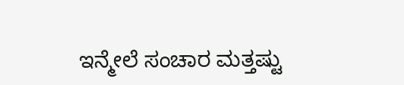ಇನ್ಮೇಲೆ ಸಂಚಾರ ಮತ್ತಷ್ಟು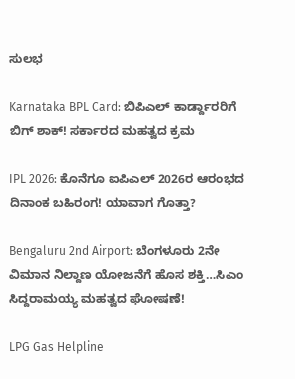ಸುಲಭ

Karnataka BPL Card: ಬಿಪಿಎಲ್ ಕಾರ್ಡ್ದಾರರಿಗೆ ಬಿಗ್ ಶಾಕ್! ಸರ್ಕಾರದ ಮಹತ್ವದ ಕ್ರಮ

IPL 2026: ಕೊನೆಗೂ ಐಪಿಎಲ್ 2026ರ ಆರಂಭದ ದಿನಾಂಕ ಬಹಿರಂಗ! ಯಾವಾಗ ಗೊತ್ತಾ?

Bengaluru 2nd Airport: ಬೆಂಗಳೂರು 2ನೇ ವಿಮಾನ ನಿಲ್ದಾಣ ಯೋಜನೆಗೆ ಹೊಸ ಶಕ್ತಿ…ಸಿಎಂ ಸಿದ್ದರಾಮಯ್ಯ ಮಹತ್ವದ ಘೋಷಣೆ!

LPG Gas Helpline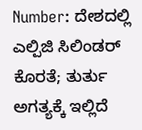Number: ದೇಶದಲ್ಲಿ ಎಲ್ಪಿಜಿ ಸಿಲಿಂಡರ್ ಕೊರತೆ; ತುರ್ತು ಅಗತ್ಯಕ್ಕೆ ಇಲ್ಲಿದೆ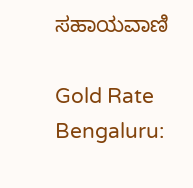ಸಹಾಯವಾಣಿ

Gold Rate Bengaluru: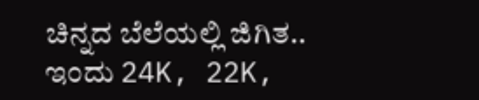ಚಿನ್ನದ ಬೆಲೆಯಲ್ಲಿ ಜಿಗಿತ.. ಇಂದು 24K, 22K,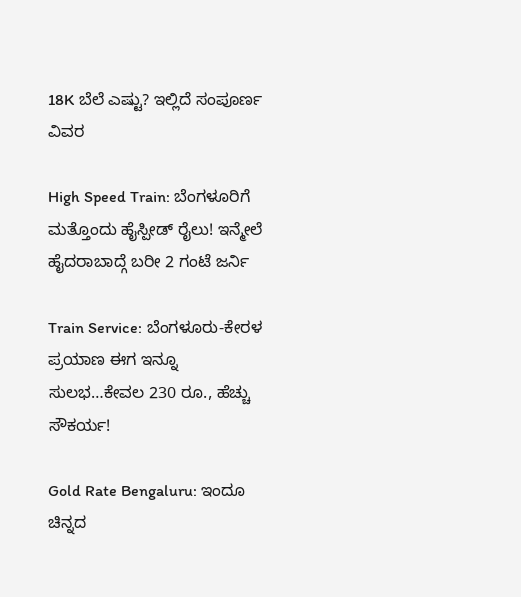18K ಬೆಲೆ ಎಷ್ಟು? ಇಲ್ಲಿದೆ ಸಂಪೂರ್ಣ ವಿವರ

High Speed Train: ಬೆಂಗಳೂರಿಗೆ ಮತ್ತೊಂದು ಹೈಸ್ಪೀಡ್ ರೈಲು! ಇನ್ಮೇಲೆ ಹೈದರಾಬಾದ್ಗೆ ಬರೀ 2 ಗಂಟೆ ಜರ್ನಿ

Train Service: ಬೆಂಗಳೂರು-ಕೇರಳ ಪ್ರಯಾಣ ಈಗ ಇನ್ನೂ ಸುಲಭ…ಕೇವಲ 230 ರೂ., ಹೆಚ್ಚು ಸೌಕರ್ಯ!

Gold Rate Bengaluru: ಇಂದೂ ಚಿನ್ನದ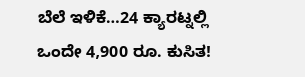ಬೆಲೆ ಇಳಿಕೆ…24 ಕ್ಯಾರಟ್ನಲ್ಲಿ ಒಂದೇ 4,900 ರೂ. ಕುಸಿತ!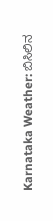Karnataka Weather: ಬಿಸಿಲಿನ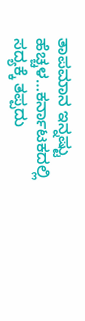ತಾಪಮಾನ ಇನ್ನಷ್ಟು ಹೆಚ್ಚಳ…ಕರ್ನಾಟಕದಲ್ಲಿ ಸದ್ಯಕ್ಕೆ ತಪ್ಪದು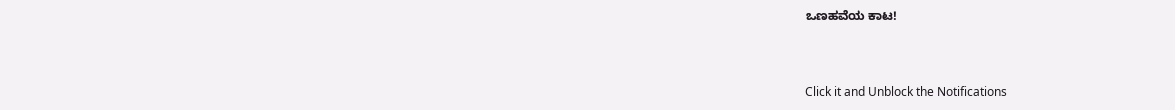ಒಣಹವೆಯ ಕಾಟ!



Click it and Unblock the Notifications